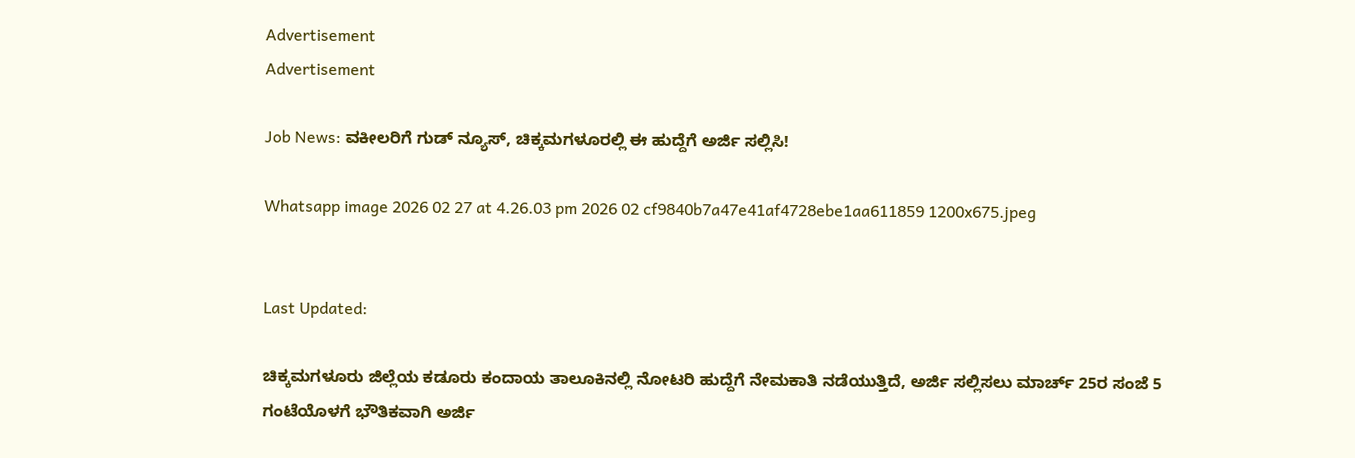Advertisement
Advertisement

Job News: ವಕೀಲರಿಗೆ ಗುಡ್ ನ್ಯೂಸ್, ಚಿಕ್ಕಮಗಳೂರಲ್ಲಿ ಈ ಹುದ್ದೆಗೆ ಅರ್ಜಿ ಸಲ್ಲಿಸಿ!

Whatsapp image 2026 02 27 at 4.26.03 pm 2026 02 cf9840b7a47e41af4728ebe1aa611859 1200x675.jpeg


Last Updated:

ಚಿಕ್ಕಮಗಳೂರು ಜಿಲ್ಲೆಯ ಕಡೂರು ಕಂದಾಯ ತಾಲೂಕಿನಲ್ಲಿ ನೋಟರಿ ಹುದ್ದೆಗೆ ನೇಮಕಾತಿ ನಡೆಯುತ್ತಿದೆ, ಅರ್ಜಿ ಸಲ್ಲಿಸಲು ಮಾರ್ಚ್ 25ರ ಸಂಜೆ 5 ಗಂಟೆಯೊಳಗೆ ಭೌತಿಕವಾಗಿ ಅರ್ಜಿ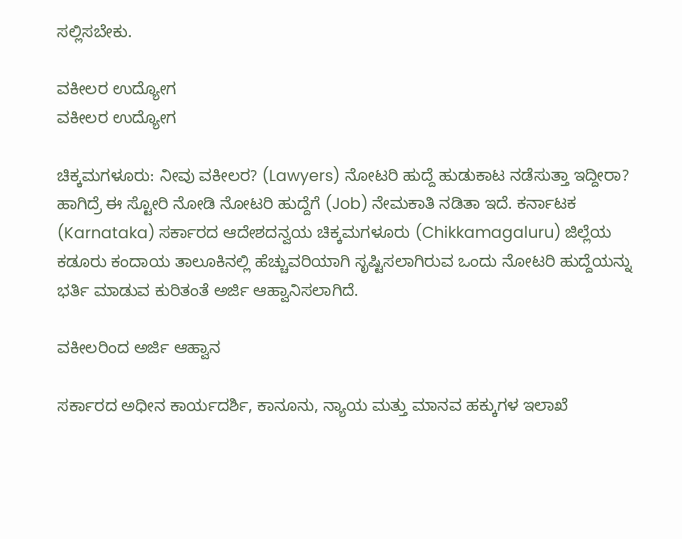ಸಲ್ಲಿಸಬೇಕು.

ವಕೀಲರ ಉದ್ಯೋಗ
ವಕೀಲರ ಉದ್ಯೋಗ

ಚಿಕ್ಕಮಗಳೂರು: ನೀವು ವಕೀಲರ? (Lawyers) ನೋಟರಿ ಹುದ್ದೆ ಹುಡುಕಾಟ ನಡೆಸುತ್ತಾ ಇದ್ದೀರಾ? ಹಾಗಿದ್ರೆ ಈ ಸ್ಟೋರಿ ನೋಡಿ ನೋಟರಿ ಹುದ್ದೆಗೆ (Job) ನೇಮಕಾತಿ ನಡಿತಾ ಇದೆ. ಕರ್ನಾಟಕ (Karnataka) ಸರ್ಕಾರದ ಆದೇಶದನ್ವಯ ಚಿಕ್ಕಮಗಳೂರು (Chikkamagaluru) ಜಿಲ್ಲೆಯ ಕಡೂರು ಕಂದಾಯ ತಾಲೂಕಿನಲ್ಲಿ ಹೆಚ್ಚುವರಿಯಾಗಿ ಸೃಷ್ಟಿಸಲಾಗಿರುವ ಒಂದು ನೋಟರಿ ಹುದ್ದೆಯನ್ನು ಭರ್ತಿ ಮಾಡುವ ಕುರಿತಂತೆ ಅರ್ಜಿ ಆಹ್ವಾನಿಸಲಾಗಿದೆ.

ವಕೀಲರಿಂದ ಅರ್ಜಿ ಆಹ್ವಾನ

ಸರ್ಕಾರದ ಅಧೀನ ಕಾರ್ಯದರ್ಶಿ, ಕಾನೂನು, ನ್ಯಾಯ ಮತ್ತು ಮಾನವ ಹಕ್ಕುಗಳ ಇಲಾಖೆ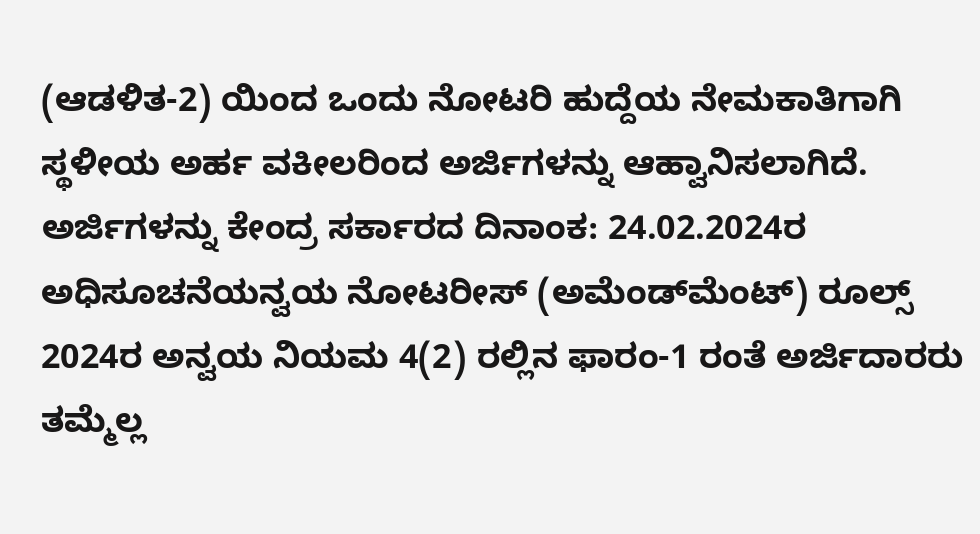(ಆಡಳಿತ-2) ಯಿಂದ ಒಂದು ನೋಟರಿ ಹುದ್ದೆಯ ನೇಮಕಾತಿಗಾಗಿ ಸ್ಥಳೀಯ ಅರ್ಹ ವಕೀಲರಿಂದ ಅರ್ಜಿಗಳನ್ನು ಆಹ್ವಾನಿಸಲಾಗಿದೆ. ಅರ್ಜಿಗಳನ್ನು ಕೇಂದ್ರ ಸರ್ಕಾರದ ದಿನಾಂಕ: 24.02.2024ರ ಅಧಿಸೂಚನೆಯನ್ವಯ ನೋಟರೀಸ್ (ಅಮೆಂಡ್‍ಮೆಂಟ್) ರೂಲ್ಸ್ 2024ರ ಅನ್ವಯ ನಿಯಮ 4(2) ರಲ್ಲಿನ ಫಾರಂ-1 ರಂತೆ ಅರ್ಜಿದಾರರು ತಮ್ಮೆಲ್ಲ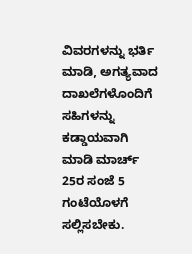ವಿವರಗಳನ್ನು ಭರ್ತಿ ಮಾಡಿ, ಅಗತ್ಯವಾದ ದಾಖಲೆಗಳೊಂದಿಗೆ ಸಹಿಗಳನ್ನು ಕಡ್ಡಾಯವಾಗಿ ಮಾಡಿ ಮಾರ್ಚ್ 25ರ ಸಂಜೆ 5 ಗಂಟೆಯೊಳಗೆ ಸಲ್ಲಿಸಬೇಕು.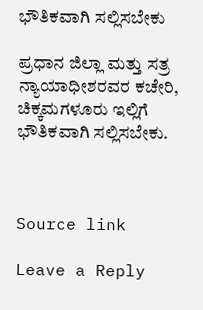ಭೌತಿಕವಾಗಿ ಸಲ್ಲಿಸಬೇಕು

ಪ್ರಧಾನ ಜಿಲ್ಲಾ ಮತ್ತು ಸತ್ರ ನ್ಯಾಯಾಧೀಶರವರ ಕಚೇರಿ, ಚಿಕ್ಕಮಗಳೂರು ಇಲ್ಲಿಗೆ ಭೌತಿಕವಾಗಿ ಸಲ್ಲಿಸಬೇಕು.



Source link

Leave a Reply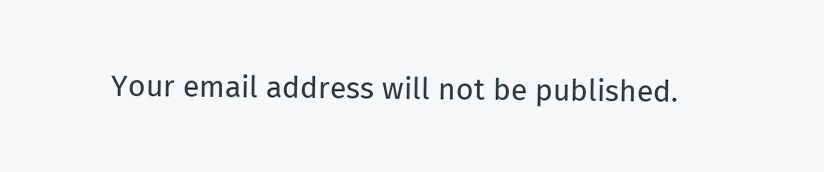Your email address will not be published.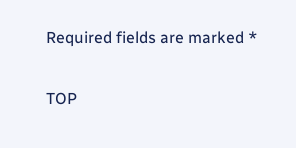Required fields are marked *

TOP